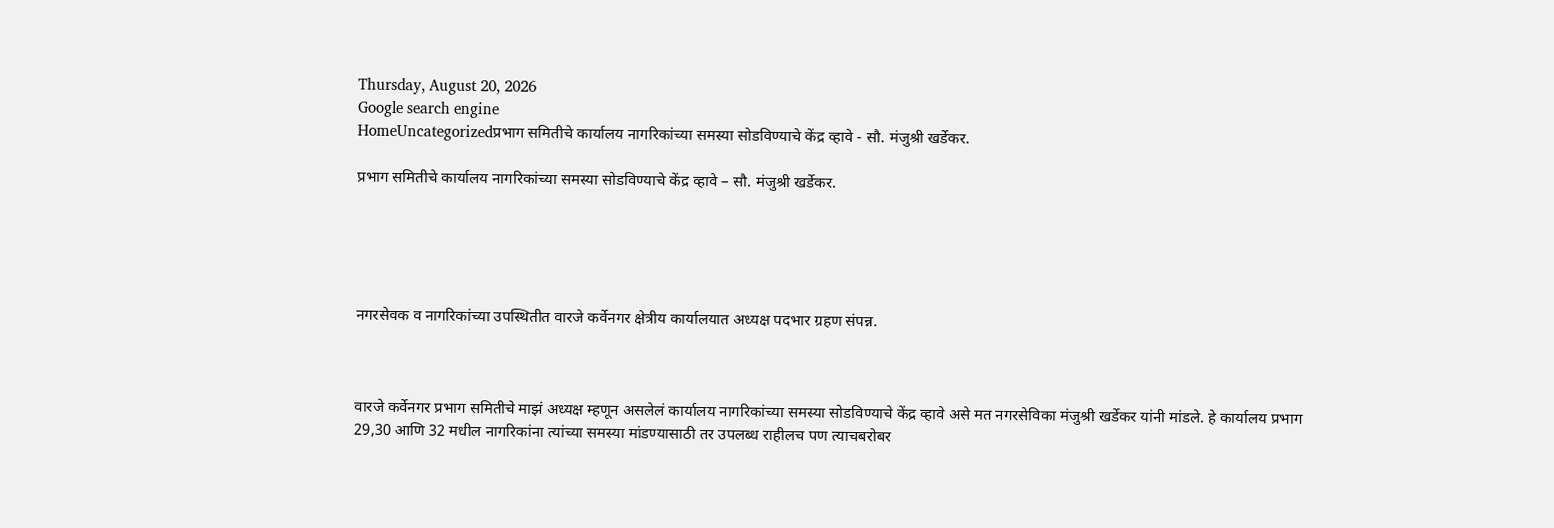Thursday, August 20, 2026
Google search engine
HomeUncategorizedप्रभाग समितीचे कार्यालय नागरिकांच्या समस्या सोडविण्याचे केंद्र व्हावे - सौ. मंजुश्री खर्डेकर.

प्रभाग समितीचे कार्यालय नागरिकांच्या समस्या सोडविण्याचे केंद्र व्हावे – सौ. मंजुश्री खर्डेकर.





नगरसेवक व नागरिकांच्या उपस्थितीत वारजे कर्वेनगर क्षेत्रीय कार्यालयात अध्यक्ष पदभार ग्रहण संपन्न.



वारजे कर्वेनगर प्रभाग समितीचे माझं अध्यक्ष म्हणून असलेलं कार्यालय नागरिकांच्या समस्या सोडविण्याचे केंद्र व्हावे असे मत नगरसेविका मंजुश्री खर्डेकर यांनी मांडले. हे कार्यालय प्रभाग 29,30 आणि 32 मधील नागरिकांना त्यांच्या समस्या मांडण्यासाठी तर उपलब्ध राहीलच पण त्याचबरोबर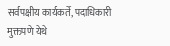सर्वपक्षीय कार्यकर्ते, पदाधिकारी मुक्तपणे येथे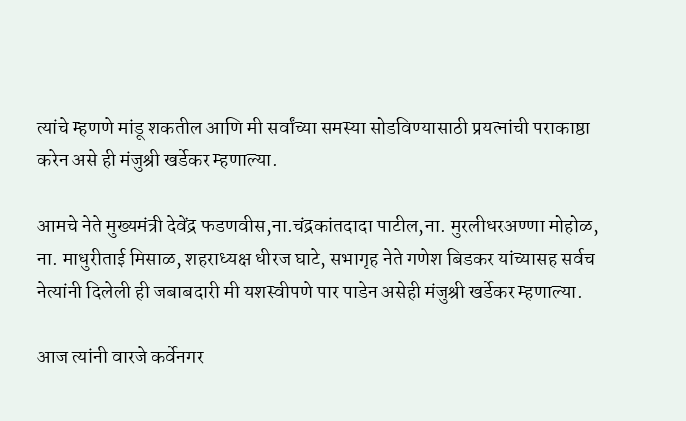त्यांचे म्हणणे मांडू शकतील आणि मी सर्वांच्या समस्या सोडविण्यासाठी प्रयत्नांची पराकाष्ठा करेन असे ही मंजुश्री खर्डेकर म्हणाल्या.

आमचे नेते मुख्यमंत्री देवेंद्र फडणवीस,ना.चंद्रकांतदादा पाटील,ना. मुरलीधरअण्णा मोहोळ, ना. माधुरीताई मिसाळ, शहराध्यक्ष धीरज घाटे, सभागृह नेते गणेश बिडकर यांच्यासह सर्वच नेत्यांनी दिलेली ही जबाबदारी मी यशस्वीपणे पार पाडेन असेही मंजुश्री खर्डेकर म्हणाल्या.

आज त्यांनी वारजे कर्वेनगर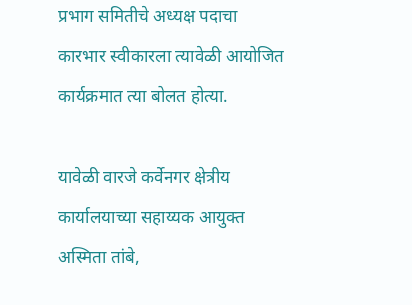प्रभाग समितीचे अध्यक्ष पदाचा कारभार स्वीकारला त्यावेळी आयोजित कार्यक्रमात त्या बोलत होत्या.

यावेळी वारजे कर्वेनगर क्षेत्रीय कार्यालयाच्या सहाय्यक आयुक्त अस्मिता तांबे,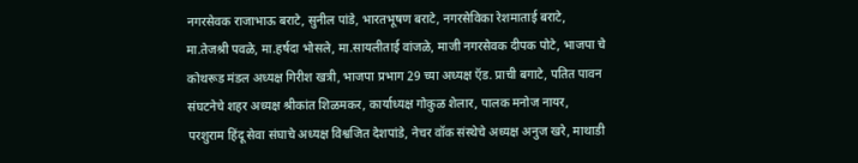नगरसेवक राजाभाऊ बराटे, सुनील पांडे, भारतभूषण बराटे, नगरसेविका रेशमाताई बराटे, मा.तेजश्री पवळे, मा.हर्षदा भोसले, मा.सायलीताई वांजळे, माजी नगरसेवक दीपक पोटे, भाजपा चे कोथरूड मंडल अध्यक्ष गिरीश खत्री, भाजपा प्रभाग 29 च्या अध्यक्ष ऍड. प्राची बगाटे, पतित पावन संघटनेचे शहर अध्यक्ष श्रीकांत शिळमकर, कार्याध्यक्ष गोकुळ शेलार, पालक मनोज नायर, परशुराम हिंदू सेवा संघाचे अध्यक्ष विश्वजित देशपांडे, नेचर वॉक संस्थेचे अध्यक्ष अनुज खरे, माथाडी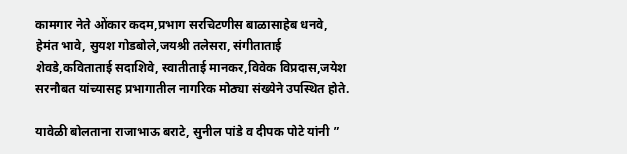कामगार नेते ओंकार कदम,प्रभाग सरचिटणीस बाळासाहेब धनवे, हेमंत भावे, सुयश गोडबोले,जयश्री तलेसरा, संगीताताई शेवडे,कविताताई सदाशिवे, स्वातीताई मानकर,विवेक विप्रदास,जयेश सरनौबत यांच्यासह प्रभागातील नागरिक मोठ्या संख्येने उपस्थित होते.

यावेळी बोलताना राजाभाऊ बराटे, सुनील पांडे व दीपक पोटे यांनी ”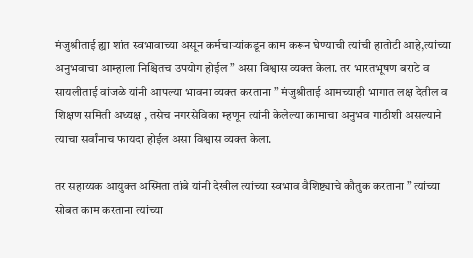मंजुश्रीताई ह्या शांत स्वभावाच्या असून कर्मचाऱ्यांकडून काम करून घेण्याची त्यांची हातोटी आहे,त्यांच्या अनुभवाचा आम्हाला निश्चितच उपयोग होईल ” असा विश्वास व्यक्त केला. तर भारतभूषण बराटे व सायलीताई वांजळे यांनी आपल्या भावना व्यक्त करताना ” मंजुश्रीताई आमच्याही भागात लक्ष देतील व शिक्षण समिती अध्यक्ष , तसेच नगरसेविका म्हणून त्यांनी केलेल्या कामाचा अनुभव गाठीशी असल्याने त्याचा सर्वांनाच फायदा होईल असा विश्वास व्यक्त केला.

तर सहाय्यक आयुक्त अस्मिता तांबे यांनी देखील त्यांच्या स्वभाव वैशिष्ट्याचे कौतुक करताना ” त्यांच्या सोबत काम करताना त्यांच्या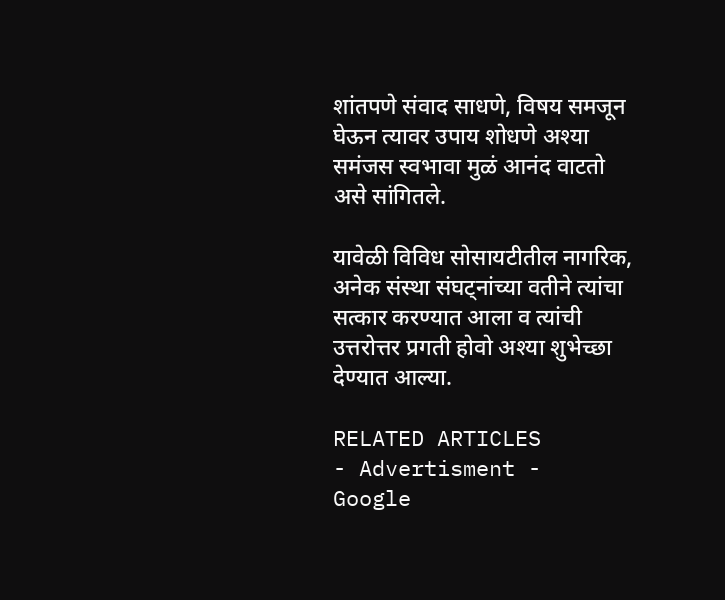शांतपणे संवाद साधणे, विषय समजून घेऊन त्यावर उपाय शोधणे अश्या समंजस स्वभावा मुळं आनंद वाटतो असे सांगितले.

यावेळी विविध सोसायटीतील नागरिक, अनेक संस्था संघट्नांच्या वतीने त्यांचा सत्कार करण्यात आला व त्यांची उत्तरोत्तर प्रगती होवो अश्या शुभेच्छा देण्यात आल्या.

RELATED ARTICLES
- Advertisment -
Google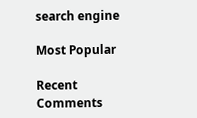search engine

Most Popular

Recent Comments